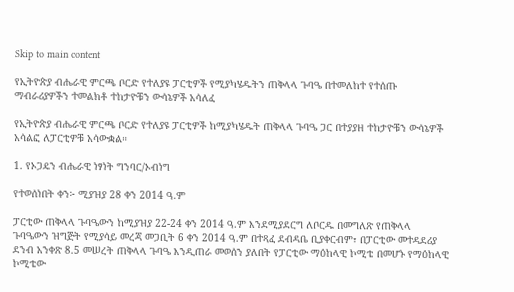Skip to main content

የኢትዮጵያ ብሔራዊ ምርጫ ቦርድ የተለያዩ ፓርቲዎች የሚያካሄዱትን ጠቅላላ ጉባዔ በተመለከተ የተሰጡ ማብራሪያዎችን ተመልክቶ ተከታዮቹን ውሳኔዎች አሳለፈ

የኢትዮጵያ ብሔራዊ ምርጫ ቦርድ የተለያዩ ፓርቲዎች ከሚያካሄዱት ጠቅላላ ጉባዔ ጋር በተያያዘ ተከታዮቹን ውሳኔዎች አሳልፎ ለፓርቲዎቹ አሳውቋል።

1. የኦጋዴን ብሔራዊ ነፃነት ግንባር/ኦብነግ

የተወሰነበት ቀን፦ ሚያዝያ 28 ቀን 2014 ዓ.ም

ፓርቲው ጠቅላላ ጉባዔውን ከሚያዝያ 22-24 ቀን 2014 ዓ.ም እንደሚያደርግ ለቦርዱ በመግለጽ የጠቅላላ ጉባዔውን ዝግጅት የሚያሳይ መረጃ መጋቢት 6 ቀን 2014 ዓ.ም በተጻፈ ደብዳቤ ቢያቀርብም፣ በፓርቲው መተዳደሪያ ደንብ አንቀጽ 8.5 መሠረት ጠቅላላ ጉባዔ እንዲጠራ መወሰን ያለበት የፓርቲው ማዕከላዊ ኮሚቴ በመሆኑ የማዕከላዊ ኮሚቴው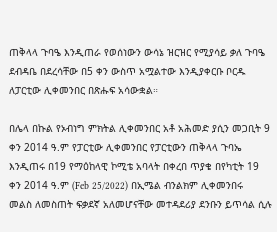ጠቅላላ ጉባዔ እንዲጠራ የወሰነውን ውሳኔ ዝርዝር የሚያሳይ ቃለ ጉባዔ ደብዳቤ በደረሳቸው በ5 ቀን ውስጥ አሟልተው እንዲያቀርቡ ቦርዱ ለፓርቲው ሊቀመንበር በጽሑፍ አሳውቋል።

በሌላ በኩል የኦብነግ ምክትል ሊቀመንበር አቶ አሕመድ ያሲን መጋቢት 9 ቀን 2014 ዓ.ም የፓርቲው ሊቀመንበር የፓርቲውን ጠቅላላ ጉባኤ እንዲጠሩ በ19 የማዕከላዊ ኮሚቴ አባላት በቀረበ ጥያቄ በየካቲት 19 ቀን 2014 ዓ.ም (Feb 25/2022) በኢሜል ብንልክም ሊቀመንበሩ መልስ ለመስጠት ፍቃደኛ አለመሆናቸው መተዳደሪያ ደንቡን ይጥሳል ሲሉ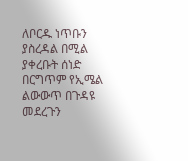ለቦርዱ ነጥቡን ያስረዳል በሚል ያቀረቡት ሰነድ በርግጥም የኢሜል ልውውጥ በጉዳዩ መደረጉን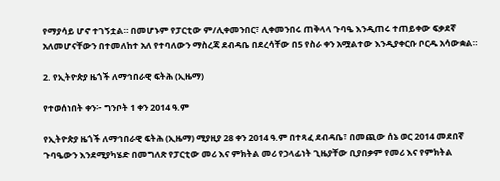የማያሳይ ሆኖ ተገኝቷል። በመሆኑም የፓርቲው ም/ሊቀመንበር፣ ሊቀመንበሩ ጠቅላላ ጉባዔ እንዲጠሩ ተጠይቀው ፍቃደኛ አለመሆናቸውን በተመለከተ አለ የተባለውን ማስረጃ ደብዳቤ በደረሳቸው በ5 የስራ ቀን አሟልተው እንዲያቀርቡ ቦርዱ አሳውቋል።

2. የኢትዮጵያ ዜጎች ለማኅበራዊ ፍትሕ (ኢዜማ)

የተወሰነበት ቀን፦ ግንቦት 1 ቀን 2014 ዓ.ም

የኢትዮጵያ ዜጎች ለማኅበራዊ ፍትሕ (ኢዜማ) ሚያዚያ 28 ቀን 2014 ዓ.ም በተጻፈ ደብዳቤ፣ በመጪው ሰኔ ወር 2014 መደበኛ ጉባዔውን እንደሚያካሄድ በመግለጽ የፓርቲው መሪ እና ምክትል መሪ የኃላፊነት ጊዜያቸው ቢያበቃም የመሪ እና የምክትል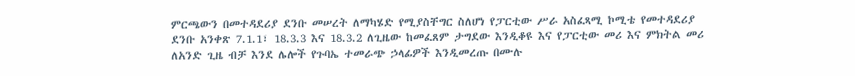ምርጫውን በመተዳደሪያ ደንቡ መሠረት ለማካሄድ የሚያስቸግር ስለሆነ የፓርቲው ሥራ አስፈጻሚ ኮሚቴ የመተዳደሪያ ደንቡ አንቀጽ 7.1.1፣ 18.3.3 እና 18.3.2 ለጊዜው ከመፈጸም ታግደው እንዲቆዩ እና የፓርቲው መሪ እና ምክትል መሪ ለአንድ ጊዜ ብቻ እንደ ሌሎች የጉባኤ ተመራጭ ኃላፊዎች እንዲመረጡ በሙሉ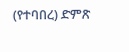(የተባበረ) ድምጽ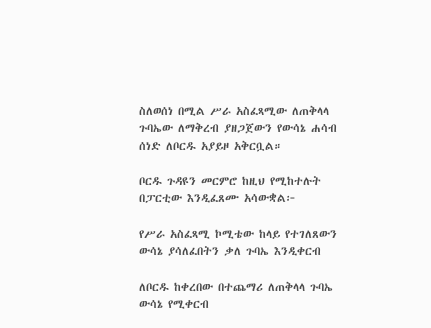ስለወሰነ በሚል ሥራ አስፈጻሚው ለጠቅላላ ጉባኤው ለማቅረብ ያዘጋጀውን የውሳኔ ሐሳብ ሰነድ ለቦርዱ አያይዞ አቅርቧል።

ቦርዱ ጉዳዩን መርምሮ ከዚህ የሚከተሉት በፓርቲው እንዲፈጸሙ አሳውቋል፦

የሥራ አስፈጻሚ ኮሚቴው ከላይ የተገለጸውን ውሳኔ ያሳለፈበትን ቃለ ጉባኤ እንዲቀርብ

ለቦርዱ ከቀረበው በተጨማሪ ለጠቅላላ ጉባኤ ውሳኔ የሚቀርብ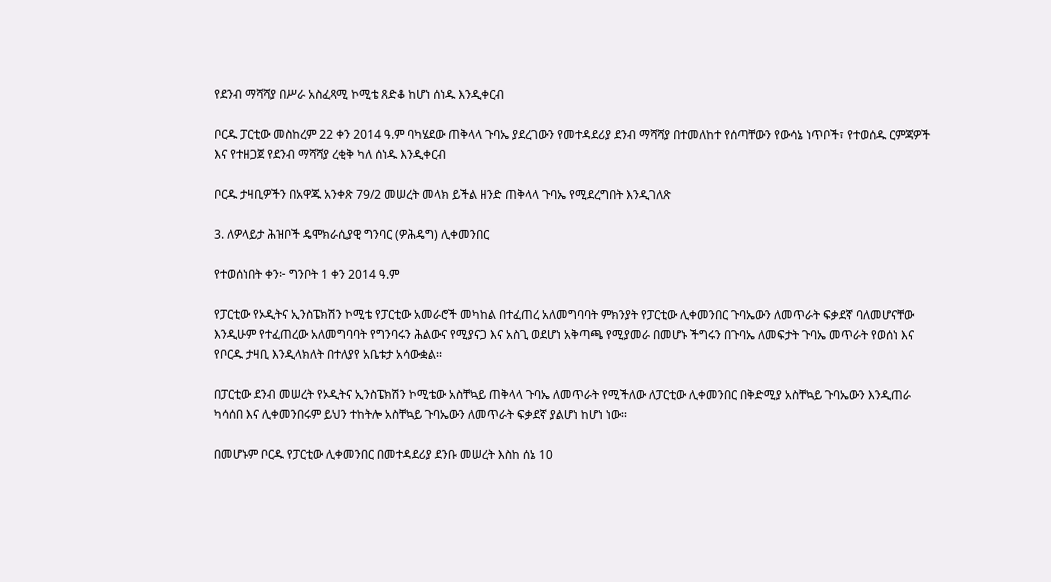የደንብ ማሻሻያ በሥራ አስፈጻሚ ኮሚቴ ጸድቆ ከሆነ ሰነዱ እንዲቀርብ

ቦርዱ ፓርቲው መስከረም 22 ቀን 2014 ዓ.ም ባካሄደው ጠቅላላ ጉባኤ ያደረገውን የመተዳደሪያ ደንብ ማሻሻያ በተመለከተ የሰጣቸውን የውሳኔ ነጥቦች፣ የተወሰዱ ርምጃዎች እና የተዘጋጀ የደንብ ማሻሻያ ረቂቅ ካለ ሰነዱ እንዲቀርብ

ቦርዱ ታዛቢዎችን በአዋጁ አንቀጽ 79/2 መሠረት መላክ ይችል ዘንድ ጠቅላላ ጉባኤ የሚደረግበት እንዲገለጽ

3. ለዎላይታ ሕዝቦች ዴሞክራሲያዊ ግንባር (ዎሕዴግ) ሊቀመንበር

የተወሰነበት ቀን፦ ግንቦት 1 ቀን 2014 ዓ.ም

የፓርቲው የኦዲትና ኢንስፔክሽን ኮሚቴ የፓርቲው አመራሮች መካከል በተፈጠረ አለመግባባት ምክንያት የፓርቲው ሊቀመንበር ጉባኤውን ለመጥራት ፍቃደኛ ባለመሆናቸው እንዲሁም የተፈጠረው አለመግባባት የግንባሩን ሕልውና የሚያናጋ እና አስጊ ወደሆነ አቅጣጫ የሚያመራ በመሆኑ ችግሩን በጉባኤ ለመፍታት ጉባኤ መጥራት የወሰነ እና የቦርዱ ታዛቢ እንዲላክለት በተለያየ አቤቱታ አሳውቋል፡፡

በፓርቲው ደንብ መሠረት የኦዲትና ኢንስፔክሽን ኮሚቴው አስቸኳይ ጠቅላላ ጉባኤ ለመጥራት የሚችለው ለፓርቲው ሊቀመንበር በቅድሚያ አስቸኳይ ጉባኤውን እንዲጠራ ካሳሰበ እና ሊቀመንበሩም ይህን ተከትሎ አስቸኳይ ጉባኤውን ለመጥራት ፍቃደኛ ያልሆነ ከሆነ ነው፡፡

በመሆኑም ቦርዱ የፓርቲው ሊቀመንበር በመተዳደሪያ ደንቡ መሠረት እስከ ሰኔ 10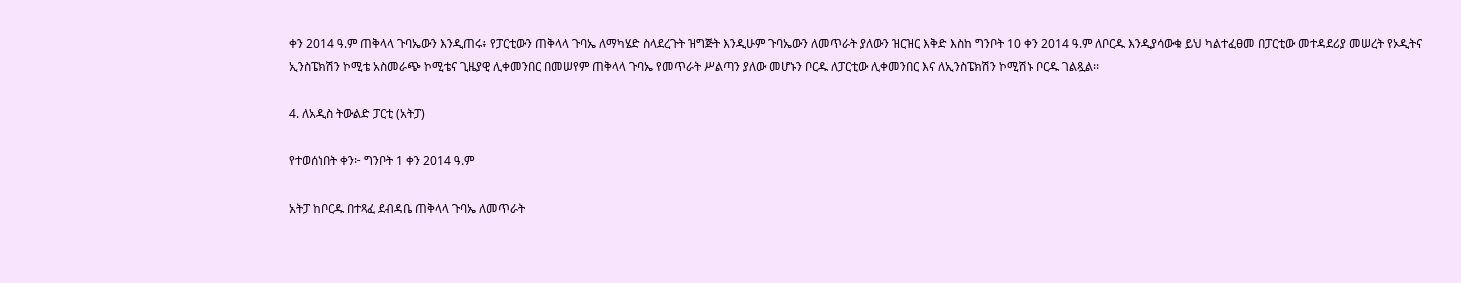ቀን 2014 ዓ.ም ጠቅላላ ጉባኤውን እንዲጠሩ፥ የፓርቲውን ጠቅላላ ጉባኤ ለማካሄድ ስላደረጉት ዝግጅት እንዲሁም ጉባኤውን ለመጥራት ያለውን ዝርዝር እቅድ እስከ ግንቦት 10 ቀን 2014 ዓ.ም ለቦርዱ እንዲያሳውቁ ይህ ካልተፈፀመ በፓርቲው መተዳደሪያ መሠረት የኦዲትና ኢንስፔክሽን ኮሚቴ አስመራጭ ኮሚቴና ጊዜያዊ ሊቀመንበር በመሠየም ጠቅላላ ጉባኤ የመጥራት ሥልጣን ያለው መሆኑን ቦርዱ ለፓርቲው ሊቀመንበር እና ለኢንስፔክሽን ኮሚሽኑ ቦርዱ ገልጿል፡፡

4. ለአዲስ ትውልድ ፓርቲ (አትፓ)

የተወሰነበት ቀን፦ ግንቦት 1 ቀን 2014 ዓ.ም

አትፓ ከቦርዱ በተጻፈ ደብዳቤ ጠቅላላ ጉባኤ ለመጥራት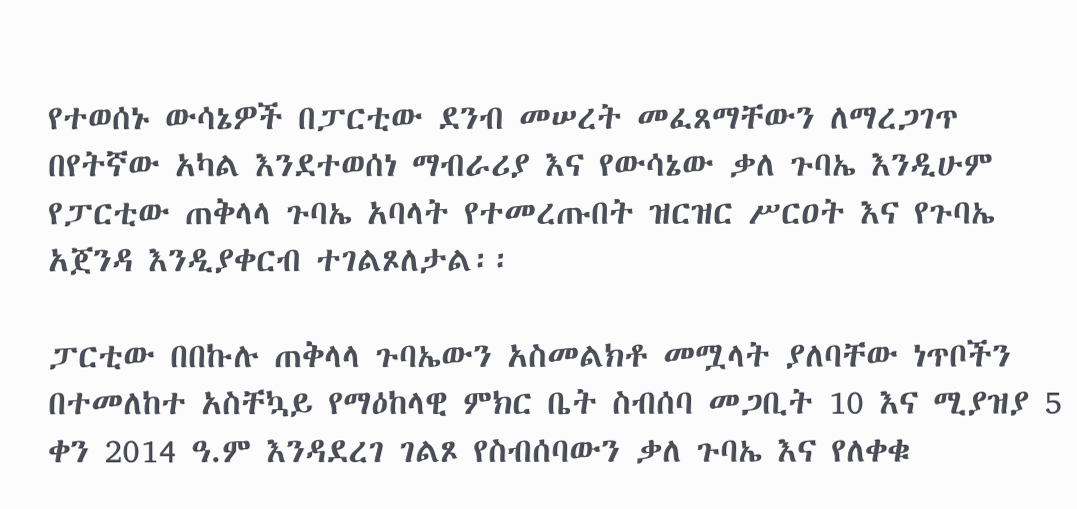የተወሰኑ ውሳኔዎች በፓርቲው ደንብ መሠረት መፈጸማቸውን ለማረጋገጥ በየትኛው አካል እንደተወሰነ ማብራሪያ እና የውሳኔው ቃለ ጉባኤ እንዲሁም የፓርቲው ጠቅላላ ጉባኤ አባላት የተመረጡበት ዝርዝር ሥርዐት እና የጉባኤ አጀንዳ እንዲያቀርብ ተገልጾለታል፡፡

ፓርቲው በበኩሉ ጠቅላላ ጉባኤውን አስመልክቶ መሟላት ያለባቸው ነጥቦችን በተመለከተ አስቸኳይ የማዕከላዊ ምክር ቤት ስብሰባ መጋቢት 10 እና ሚያዝያ 5 ቀን 2014 ዓ.ም እንዳደረገ ገልጾ የስብሰባውን ቃለ ጉባኤ እና የለቀቁ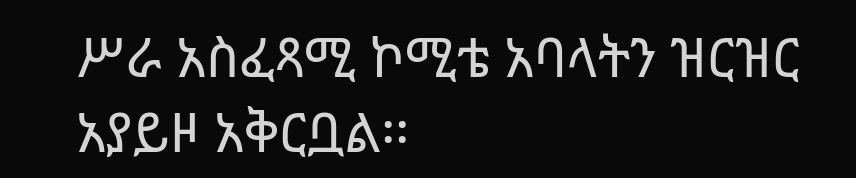ሥራ አስፈጻሚ ኮሚቴ አባላትን ዝርዝር አያይዞ አቅርቧል፡፡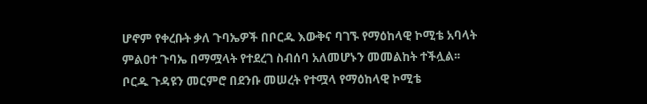ሆኖም የቀረቡት ቃለ ጉባኤዎች በቦርዱ እውቅና ባገኙ የማዕከላዊ ኮሚቴ አባላት ምልዐተ ጉባኤ በማሟላት የተደረገ ስብሰባ አለመሆኑን መመልከት ተችሏል፡፡ ቦርዱ ጉዳዩን መርምሮ በደንቡ መሠረት የተሟላ የማዕከላዊ ኮሚቴ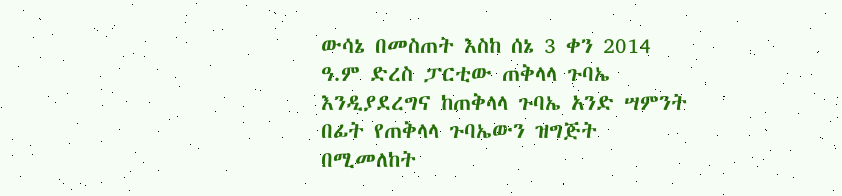ውሳኔ በመስጠት እስከ ሰኔ 3 ቀን 2014 ዓ.ም ድረስ ፓርቲው ጠቅላላ ጉባኤ እንዲያደረግና ከጠቅላላ ጉባኤ አንድ ሣምንት በፊት የጠቅላላ ጉባኤውን ዝግጅት በሚመለከት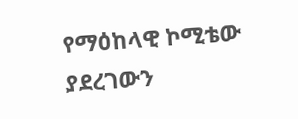የማዕከላዊ ኮሚቴው ያደረገውን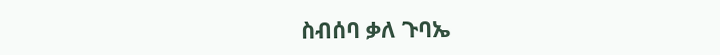ስብሰባ ቃለ ጉባኤ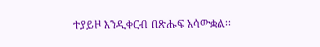ተያይዞ እንዲቀርብ በጽሑፍ አሳውቋል፡፡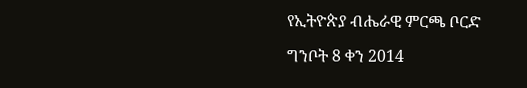የኢትዮጵያ ብሔራዊ ምርጫ ቦርድ

ግንቦት 8 ቀን 2014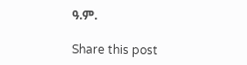ዓ.ም.

Share this post